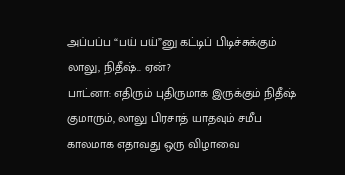அப்பப்ப “பய் பய்”னு கட்டிப் பிடிச்சுக்கும் லாலு, நிதீஷ்.. ஏன்?
பாட்னா: எதிரும் புதிருமாக இருக்கும் நிதீஷ் குமாரும், லாலு பிரசாத் யாதவும் சமீப காலமாக எதாவது ஒரு விழாவை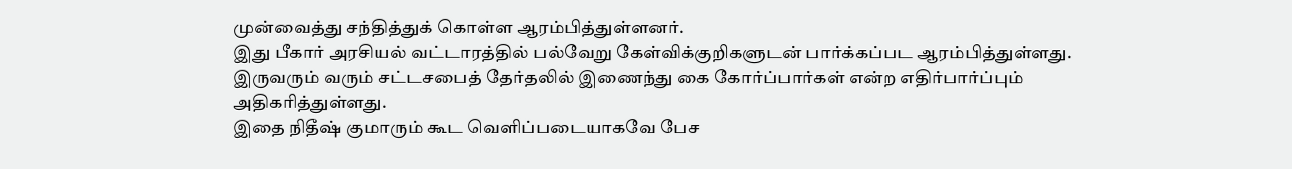முன்வைத்து சந்தித்துக் கொள்ள ஆரம்பித்துள்ளனர்.
இது பீகார் அரசியல் வட்டாரத்தில் பல்வேறு கேள்விக்குறிகளுடன் பார்க்கப்பட ஆரம்பித்துள்ளது. இருவரும் வரும் சட்டசபைத் தேர்தலில் இணைந்து கை கோர்ப்பார்கள் என்ற எதிர்பார்ப்பும் அதிகரித்துள்ளது.
இதை நிதீஷ் குமாரும் கூட வெளிப்படையாகவே பேச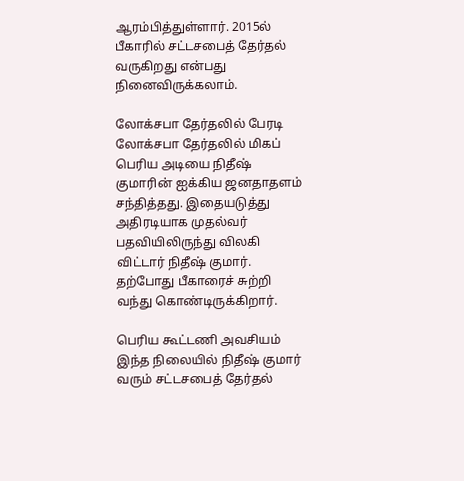ஆரம்பித்துள்ளார். 2015ல் பீகாரில் சட்டசபைத் தேர்தல் வருகிறது என்பது நினைவிருக்கலாம்.

லோக்சபா தேர்தலில் பேரடி
லோக்சபா தேர்தலில் மிகப் பெரிய அடியை நிதீஷ் குமாரின் ஐக்கிய ஜனதாதளம் சந்தித்தது. இதையடுத்து அதிரடியாக முதல்வர் பதவியிலிருந்து விலகி விட்டார் நிதீஷ் குமார். தற்போது பீகாரைச் சுற்றி வந்து கொண்டிருக்கிறார்.

பெரிய கூட்டணி அவசியம்
இந்த நிலையில் நிதீஷ் குமார் வரும் சட்டசபைத் தேர்தல்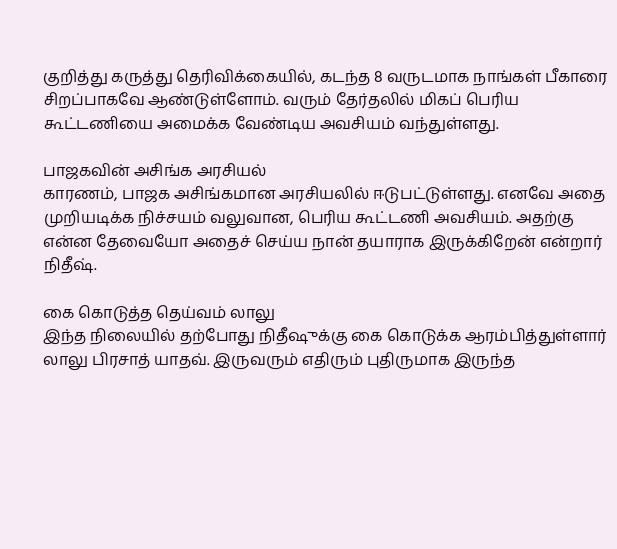குறித்து கருத்து தெரிவிக்கையில், கடந்த 8 வருடமாக நாங்கள் பீகாரை சிறப்பாகவே ஆண்டுள்ளோம். வரும் தேர்தலில் மிகப் பெரிய கூட்டணியை அமைக்க வேண்டிய அவசியம் வந்துள்ளது.

பாஜகவின் அசிங்க அரசியல்
காரணம், பாஜக அசிங்கமான அரசியலில் ஈடுபட்டுள்ளது. எனவே அதை முறியடிக்க நிச்சயம் வலுவான, பெரிய கூட்டணி அவசியம். அதற்கு என்ன தேவையோ அதைச் செய்ய நான் தயாராக இருக்கிறேன் என்றார் நிதீஷ்.

கை கொடுத்த தெய்வம் லாலு
இந்த நிலையில் தற்போது நிதீஷுக்கு கை கொடுக்க ஆரம்பித்துள்ளார் லாலு பிரசாத் யாதவ். இருவரும் எதிரும் புதிருமாக இருந்த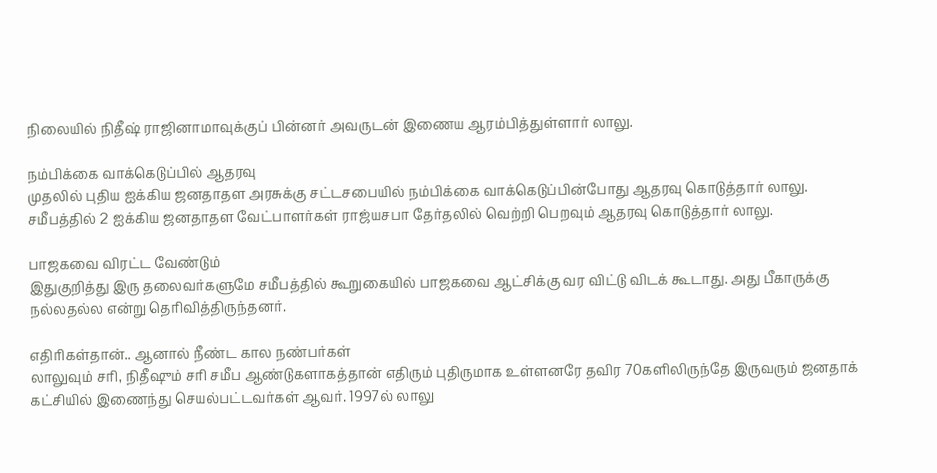நிலையில் நிதீஷ் ராஜினாமாவுக்குப் பின்னர் அவருடன் இணைய ஆரம்பித்துள்ளார் லாலு.

நம்பிக்கை வாக்கெடுப்பில் ஆதரவு
முதலில் புதிய ஐக்கிய ஜனதாதள அரசுக்கு சட்டசபையில் நம்பிக்கை வாக்கெடுப்பின்போது ஆதரவு கொடுத்தார் லாலு. சமீபத்தில் 2 ஐக்கிய ஜனதாதள வேட்பாளர்கள் ராஜ்யசபா தேர்தலில் வெற்றி பெறவும் ஆதரவு கொடுத்தார் லாலு.

பாஜகவை விரட்ட வேண்டும்
இதுகுறித்து இரு தலைவர்களுமே சமீபத்தில் கூறுகையில் பாஜகவை ஆட்சிக்கு வர விட்டு விடக் கூடாது. அது பீகாருக்கு நல்லதல்ல என்று தெரிவித்திருந்தனர்.

எதிரிகள்தான்.. ஆனால் நீண்ட கால நண்பர்கள்
லாலுவும் சரி, நிதீஷும் சரி சமீப ஆண்டுகளாகத்தான் எதிரும் புதிருமாக உள்ளனரே தவிர 70களிலிருந்தே இருவரும் ஜனதாக் கட்சியில் இணைந்து செயல்பட்டவர்கள் ஆவர். 1997ல் லாலு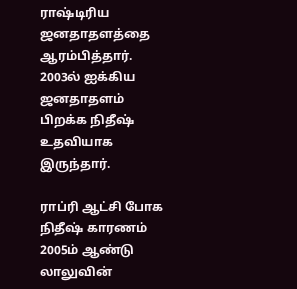ராஷ்டிரிய ஜனதாதளத்தை ஆரம்பித்தார். 2003ல் ஐக்கிய ஜனதாதளம் பிறக்க நிதீஷ் உதவியாக இருந்தார்.

ராப்ரி ஆட்சி போக நிதீஷ் காரணம்
2005ம் ஆண்டு லாலுவின்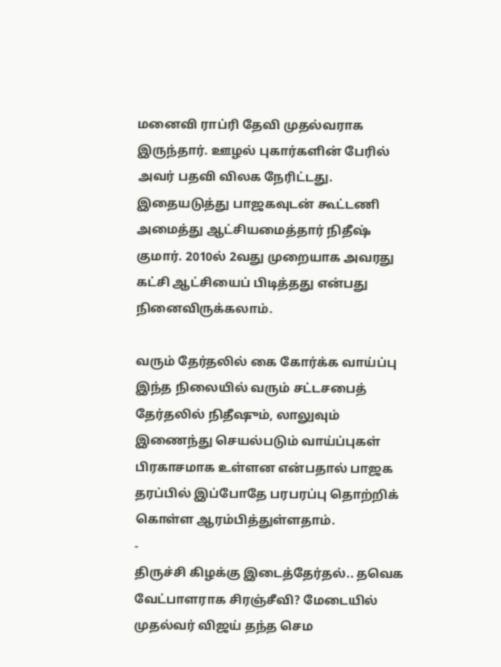மனைவி ராப்ரி தேவி முதல்வராக இருந்தார். ஊழல் புகார்களின் பேரில் அவர் பதவி விலக நேரிட்டது. இதையடுத்து பாஜகவுடன் கூட்டணி அமைத்து ஆட்சியமைத்தார் நிதீஷ் குமார். 2010ல் 2வது முறையாக அவரது கட்சி ஆட்சியைப் பிடித்தது என்பது நினைவிருக்கலாம்.

வரும் தேர்தலில் கை கோர்க்க வாய்ப்பு
இந்த நிலையில் வரும் சட்டசபைத் தேர்தலில் நிதீஷும், லாலுவும் இணைந்து செயல்படும் வாய்ப்புகள் பிரகாசமாக உள்ளன என்பதால் பாஜக தரப்பில் இப்போதே பரபரப்பு தொற்றிக் கொள்ள ஆரம்பித்துள்ளதாம்.
-
திருச்சி கிழக்கு இடைத்தேர்தல்.. தவெக வேட்பாளராக சிரஞ்சீவி? மேடையில் முதல்வர் விஜய் தந்த செம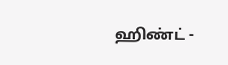ஹிண்ட் -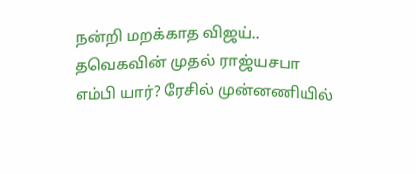நன்றி மறக்காத விஜய்.. தவெகவின் முதல் ராஜ்யசபா எம்பி யார்? ரேசில் முன்னணியில்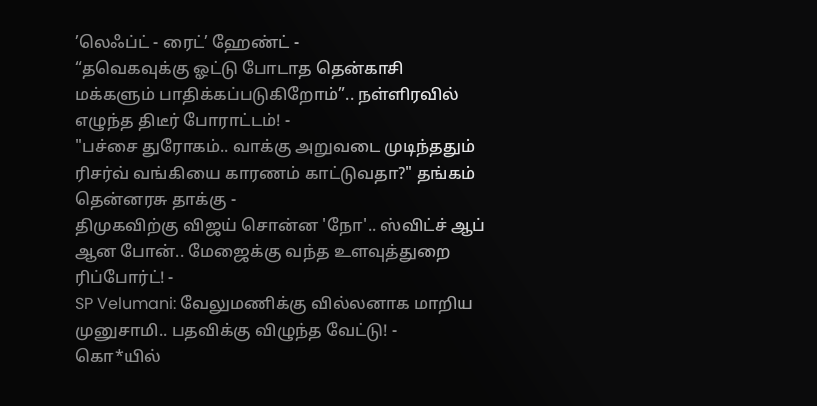’லெஃப்ட் - ரைட்’ ஹேண்ட் -
“தவெகவுக்கு ஓட்டு போடாத தென்காசி மக்களும் பாதிக்கப்படுகிறோம்”.. நள்ளிரவில் எழுந்த திடீர் போராட்டம்! -
"பச்சை துரோகம்.. வாக்கு அறுவடை முடிந்ததும் ரிசர்வ் வங்கியை காரணம் காட்டுவதா?" தங்கம் தென்னரசு தாக்கு -
திமுகவிற்கு விஜய் சொன்ன 'நோ'.. ஸ்விட்ச் ஆப் ஆன போன்.. மேஜைக்கு வந்த உளவுத்துறை ரிப்போர்ட்! -
SP Velumani: வேலுமணிக்கு வில்லனாக மாறிய முனுசாமி.. பதவிக்கு விழுந்த வேட்டு! -
கொ*யில்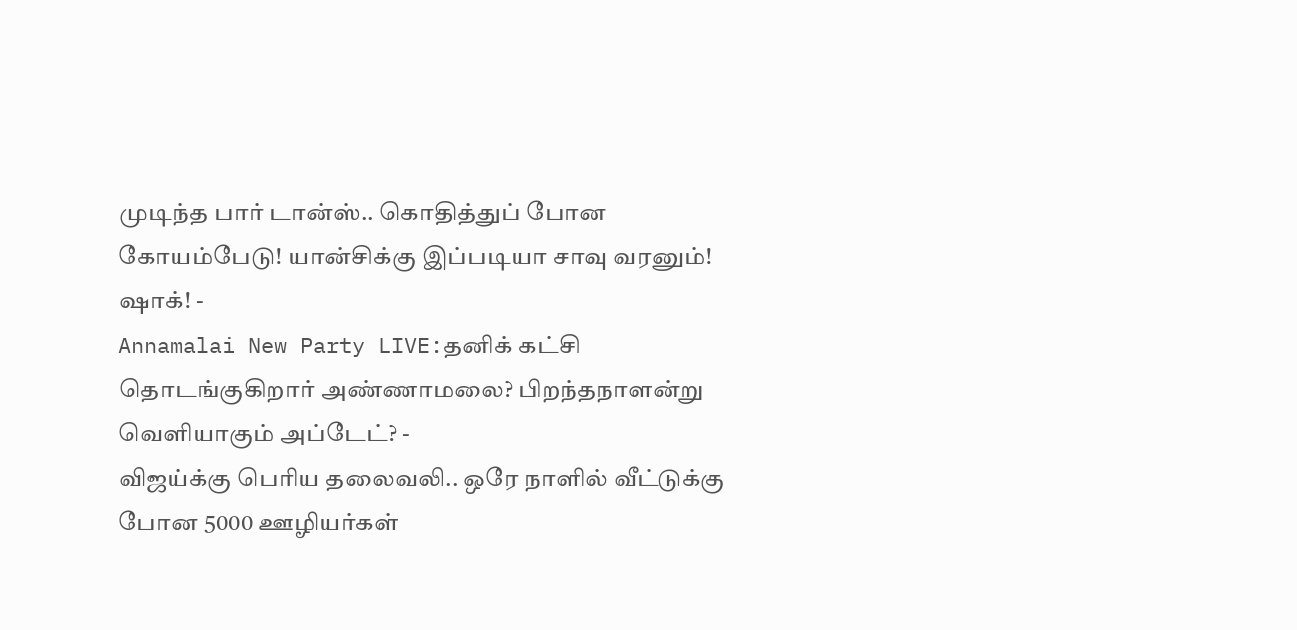முடிந்த பார் டான்ஸ்.. கொதித்துப் போன கோயம்பேடு! யான்சிக்கு இப்படியா சாவு வரனும்! ஷாக்! -
Annamalai New Party LIVE:தனிக் கட்சி தொடங்குகிறார் அண்ணாமலை? பிறந்தநாளன்று வெளியாகும் அப்டேட்? -
விஜய்க்கு பெரிய தலைவலி.. ஒரே நாளில் வீட்டுக்கு போன 5000 ஊழியர்கள்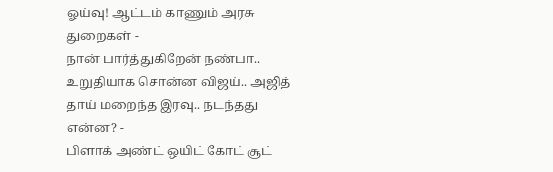ஓய்வு! ஆட்டம் காணும் அரசு துறைகள் -
நான் பார்த்துகிறேன் நண்பா.. உறுதியாக சொன்ன விஜய்.. அஜித் தாய் மறைந்த இரவு.. நடந்தது என்ன? -
பிளாக் அண்ட் ஒயிட் கோட் சூட்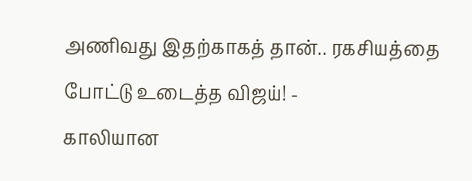அணிவது இதற்காகத் தான்.. ரகசியத்தை போட்டு உடைத்த விஜய்! -
காலியான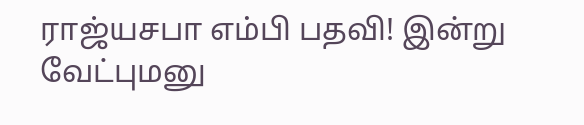ராஜ்யசபா எம்பி பதவி! இன்று வேட்புமனு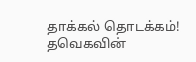தாக்கல் தொடக்கம்! தவெகவின்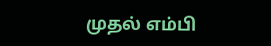முதல் எம்பி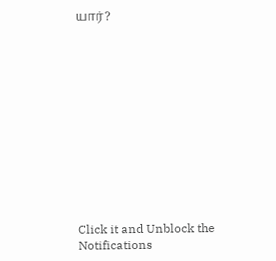யார்?












Click it and Unblock the Notifications